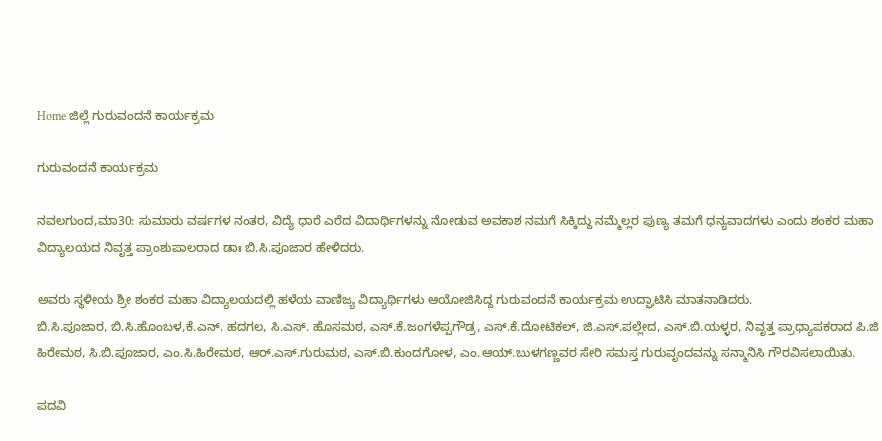Home ಜಿಲ್ಲೆ ಗುರುವಂದನೆ ಕಾರ್ಯಕ್ರಮ

ಗುರುವಂದನೆ ಕಾರ್ಯಕ್ರಮ

ನವಲಗುಂದ,ಮಾ30: ಸುಮಾರು ವರ್ಷಗಳ ನಂತರ, ವಿದ್ಯೆ ಧಾರೆ ಎರೆದ ವಿದಾರ್ಥಿಗಳನ್ನು ನೋಡುವ ಅವಕಾಶ ನಮಗೆ ಸಿಕ್ಕಿದ್ದು ನಮ್ಮೆಲ್ಲರ ಪುಣ್ಯ ತಮಗೆ ಧನ್ಯವಾದಗಳು ಎಂದು ಶಂಕರ ಮಹಾ ವಿದ್ಯಾಲಯದ ನಿವೃತ್ತ ಪ್ರಾಂಶುಪಾಲರಾದ ಡಾಃ ಬಿ.ಸಿ.ಪೂಜಾರ ಹೇಳಿದರು.

ಅವರು ಸ್ಥಳೀಯ ಶ್ರೀ ಶಂಕರ ಮಹಾ ವಿದ್ಯಾಲಯದಲ್ಲಿ ಹಳೆಯ ವಾಣಿಜ್ಯ ವಿದ್ಯಾರ್ಥಿಗಳು ಆಯೋಜಿಸಿದ್ದ ಗುರುವಂದನೆ ಕಾರ್ಯಕ್ರಮ ಉದ್ಘಾಟಿಸಿ ಮಾತನಾಡಿದರು.
ಬಿ.ಸಿ.ಪೂಜಾರ, ಬಿ.ಸಿ.ಹೊಂಬಳ,ಕೆ.ಎನ್. ಹದಗಲ, ಸಿ.ಎಸ್. ಹೊಸಮಠ, ಎಸ್.ಕೆ.ಜಂಗಳೆಪ್ಪಗೌಡ್ರ, ಎಸ್.ಕೆ.ದೋಟಿಕಲ್, ಜಿ.ಎಸ್.ಪಲ್ಲೇದ, ಎಸ್.ಬಿ.ಯಳ್ಳರ, ನಿವೃತ್ತ ಪ್ರಾಧ್ಯಾಪಕರಾದ ಪಿ.ಜಿ ಹಿರೇಮಠ, ಸಿ.ಬಿ.ಪೂಜಾರ, ಎಂ.ಸಿ.ಹಿರೇಮಠ, ಆರ್.ಎಸ್.ಗುರುಮಠ, ಎಸ್.ಬಿ.ಕುಂದಗೋಳ, ಎಂ.ಆಯ್.ಬುಳಗಣ್ಣವರ ಸೇರಿ ಸಮಸ್ತ ಗುರುವೃಂದವನ್ನು ಸನ್ಮಾನಿಸಿ ಗೌರವಿಸಲಾಯಿತು.

ಪದವಿ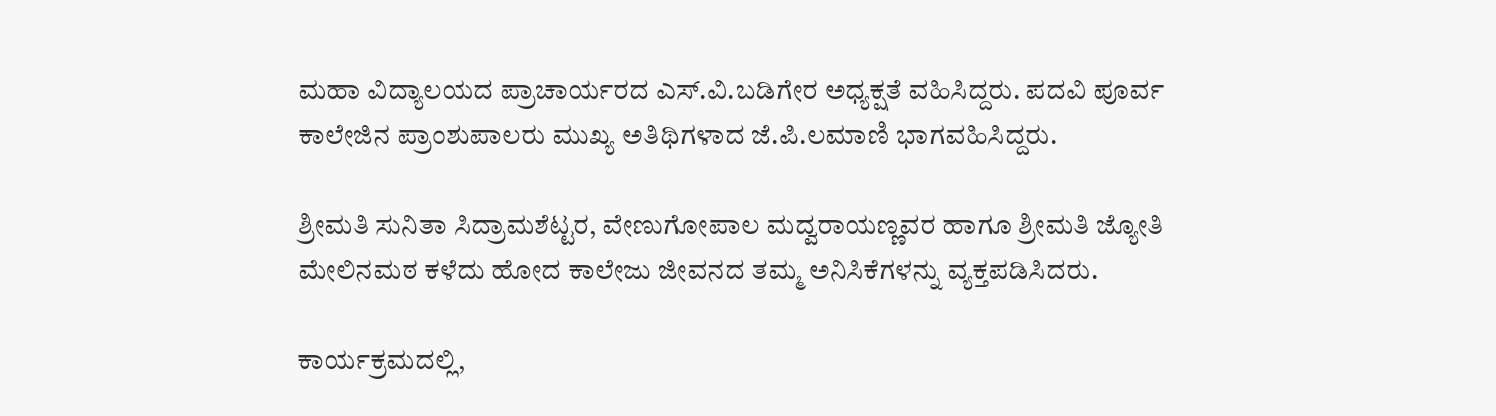ಮಹಾ ವಿದ್ಯಾಲಯದ ಪ್ರಾಚಾರ್ಯರದ ಎಸ್.ವಿ.ಬಡಿಗೇರ ಅಧ್ಯಕ್ಷತೆ ವಹಿಸಿದ್ದರು. ಪದವಿ ಪೂರ್ವ ಕಾಲೇಜಿನ ಪ್ರಾಂಶುಪಾಲರು ಮುಖ್ಯ ಅತಿಥಿಗಳಾದ ಜೆ.ಪಿ.ಲಮಾಣಿ ಭಾಗವಹಿಸಿದ್ದರು.

ಶ್ರೀಮತಿ ಸುನಿತಾ ಸಿದ್ರಾಮಶೆಟ್ಟರ, ವೇಣುಗೋಪಾಲ ಮದ್ವರಾಯಣ್ಣವರ ಹಾಗೂ ಶ್ರೀಮತಿ ಜ್ಯೋತಿ ಮೇಲಿನಮಠ ಕಳೆದು ಹೋದ ಕಾಲೇಜು ಜೀವನದ ತಮ್ಮ ಅನಿಸಿಕೆಗಳನ್ನು ವ್ಯಕ್ತಪಡಿಸಿದರು.

ಕಾರ್ಯಕ್ರಮದಲ್ಲಿ,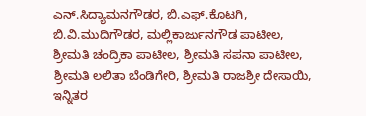ಎನ್.ಸಿದ್ಯಾಮನಗೌಡರ, ಬಿ.ಎಫ್.ಕೊಟಗಿ, ಬಿ.ವಿ.ಮುದಿಗೌಡರ, ಮಲ್ಲಿಕಾರ್ಜುನಗೌಡ ಪಾಟೀಲ, ಶ್ರೀಮತಿ ಚಂದ್ರಿಕಾ ಪಾಟೀಲ, ಶ್ರೀಮತಿ ಸಪನಾ ಪಾಟೀಲ, ಶ್ರೀಮತಿ ಲಲಿತಾ ಬೆಂಡಿಗೇರಿ, ಶ್ರೀಮತಿ ರಾಜಶ್ರೀ ದೇಸಾಯಿ, ಇನ್ನಿತರ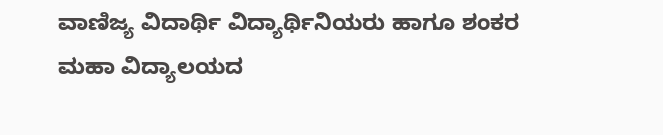ವಾಣಿಜ್ಯ ವಿದಾರ್ಥಿ ವಿದ್ಯಾರ್ಥಿನಿಯರು ಹಾಗೂ ಶಂಕರ ಮಹಾ ವಿದ್ಯಾಲಯದ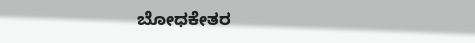ಬೋಧಕೇತರ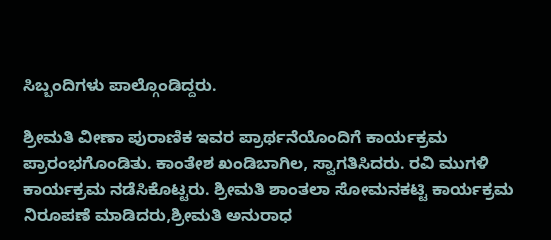ಸಿಬ್ಬಂದಿಗಳು ಪಾಲ್ಗೊಂಡಿದ್ದರು.

ಶ್ರೀಮತಿ ವೀಣಾ ಪುರಾಣಿಕ ಇವರ ಪ್ರಾರ್ಥನೆಯೊಂದಿಗೆ ಕಾರ್ಯಕ್ರಮ ಪ್ರಾರಂಭಗೊಂಡಿತು. ಕಾಂತೇಶ ಖಂಡಿಬಾಗಿಲ, ಸ್ವಾಗತಿಸಿದರು. ರವಿ ಮುಗಳಿ ಕಾರ್ಯಕ್ರಮ ನಡೆಸಿಕೊಟ್ಟರು. ಶ್ರೀಮತಿ ಶಾಂತಲಾ ಸೋಮನಕಟ್ಟಿ ಕಾರ್ಯಕ್ರಮ ನಿರೂಪಣೆ ಮಾಡಿದರು,ಶ್ರೀಮತಿ ಅನುರಾಧ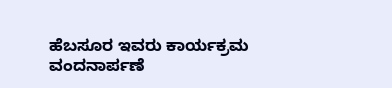ಹೆಬಸೂರ ಇವರು ಕಾರ್ಯಕ್ರಮ ವಂದನಾರ್ಪಣೆ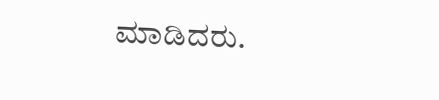ಮಾಡಿದರು.